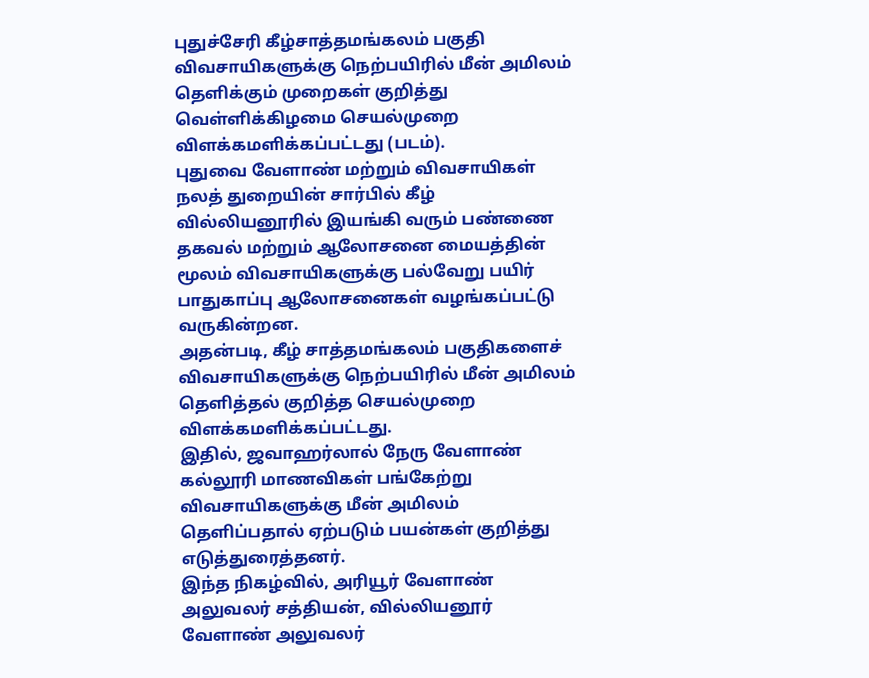புதுச்சேரி கீழ்சாத்தமங்கலம் பகுதி விவசாயிகளுக்கு நெற்பயிரில் மீன் அமிலம் தெளிக்கும் முறைகள் குறித்து வெள்ளிக்கிழமை செயல்முறை விளக்கமளிக்கப்பட்டது (படம்).
புதுவை வேளாண் மற்றும் விவசாயிகள் நலத் துறையின் சார்பில் கீழ் வில்லியனூரில் இயங்கி வரும் பண்ணை தகவல் மற்றும் ஆலோசனை மையத்தின் மூலம் விவசாயிகளுக்கு பல்வேறு பயிர் பாதுகாப்பு ஆலோசனைகள் வழங்கப்பட்டு வருகின்றன.
அதன்படி, கீழ் சாத்தமங்கலம் பகுதிகளைச் விவசாயிகளுக்கு நெற்பயிரில் மீன் அமிலம் தெளித்தல் குறித்த செயல்முறை விளக்கமளிக்கப்பட்டது.
இதில், ஜவாஹர்லால் நேரு வேளாண் கல்லூரி மாணவிகள் பங்கேற்று விவசாயிகளுக்கு மீன் அமிலம் தெளிப்பதால் ஏற்படும் பயன்கள் குறித்து எடுத்துரைத்தனர்.
இந்த நிகழ்வில், அரியூர் வேளாண் அலுவலர் சத்தியன், வில்லியனூர் வேளாண் அலுவலர்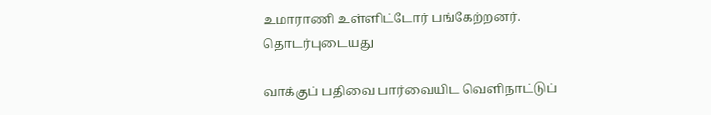உமாராணி உள்ளிட்டோர் பங்கேற்றனர்.
தொடர்புடையது

வாக்குப் பதிவை பார்வையிட வெளிநாட்டுப்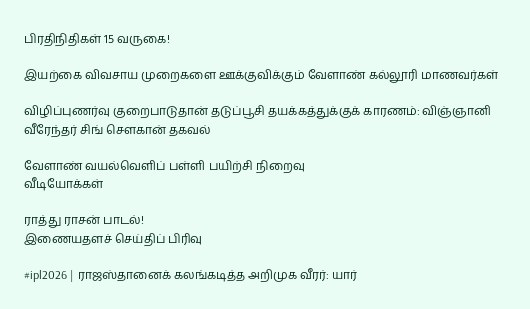பிரதிநிதிகள் 15 வருகை!

இயற்கை விவசாய முறைகளை ஊக்குவிக்கும் வேளாண் கல்லூரி மாணவர்கள்

விழிப்புணர்வு குறைபாடுதான் தடுப்பூசி தயக்கத்துக்குக் காரணம்: விஞ்ஞானி வீரேந்தர் சிங் சௌகான் தகவல்

வேளாண் வயல்வெளிப் பள்ளி பயிற்சி நிறைவு
வீடியோக்கள்

ராத்து ராசன் பாடல்!
இணையதளச் செய்திப் பிரிவு

#ipl2026 | ராஜஸ்தானைக் கலங்கடித்த அறிமுக வீரர்: யார்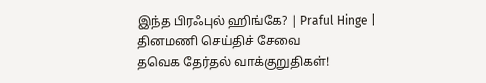இந்த பிரஃபுல் ஹிங்கே? | Praful Hinge |
தினமணி செய்திச் சேவை
தவெக தேர்தல் வாக்குறுதிகள்!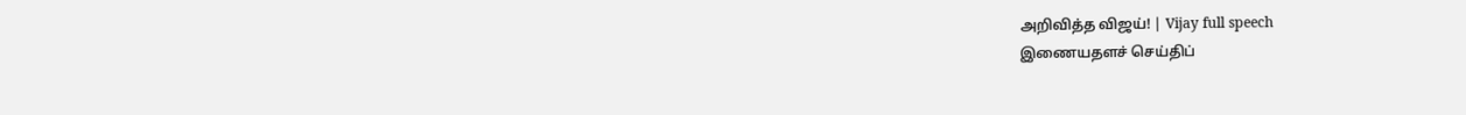அறிவித்த விஜய்! | Vijay full speech
இணையதளச் செய்திப்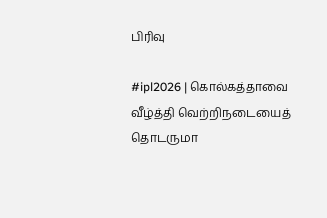பிரிவு

#ipl2026 | கொல்கத்தாவை வீழ்த்தி வெற்றிநடையைத் தொடருமா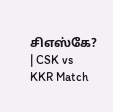சிஎஸ்கே? | CSK vs KKR Match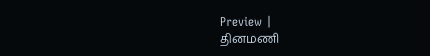Preview |
தினமணி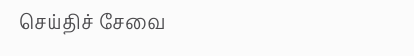செய்திச் சேவை